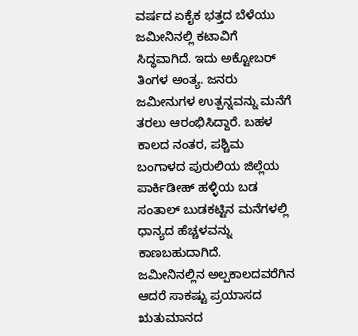ವರ್ಷದ ಏಕೈಕ ಭತ್ತದ ಬೆಳೆಯು ಜಮೀನಿನಲ್ಲಿ ಕಟಾವಿಗೆ ಸಿದ್ಧವಾಗಿದೆ. ಇದು ಅಕ್ಟೋಬರ್ ತಿಂಗಳ ಅಂತ್ಯ. ಜನರು ಜಮೀನುಗಳ ಉತ್ಪನ್ನವನ್ನು ಮನೆಗೆ ತರಲು ಆರಂಭಿಸಿದ್ದಾರೆ. ಬಹಳ ಕಾಲದ ನಂತರ, ಪಶ್ಚಿಮ ಬಂಗಾಳದ ಪುರುಲಿಯ ಜಿಲ್ಲೆಯ ಪಾರ್ಕಿಡೀಹ್ ಹಳ್ಳಿಯ ಬಡ ಸಂತಾಲ್ ಬುಡಕಟ್ಟಿನ ಮನೆಗಳಲ್ಲಿ ಧಾನ್ಯದ ಹೆಚ್ಚಳವನ್ನು ಕಾಣಬಹುದಾಗಿದೆ.
ಜಮೀನಿನಲ್ಲಿನ ಅಲ್ಪಕಾಲದವರೆಗಿನ ಆದರೆ ಸಾಕಷ್ಟು ಪ್ರಯಾಸದ ಋತುಮಾನದ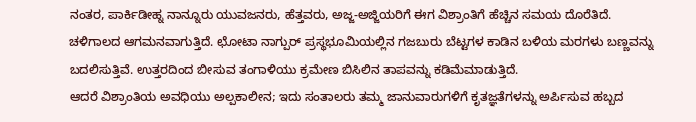ನಂತರ, ಪಾರ್ಕಿಡೀಹ್ನ ನಾನ್ನೂರು ಯುವಜನರು, ಹೆತ್ತವರು, ಅಜ್ಜ-ಅಜ್ಜಿಯರಿಗೆ ಈಗ ವಿಶ್ರಾಂತಿಗೆ ಹೆಚ್ಚಿನ ಸಮಯ ದೊರೆತಿದೆ. ಚಳಿಗಾಲದ ಆಗಮನವಾಗುತ್ತಿದೆ. ಛೋಟಾ ನಾಗ್ಪುರ್ ಪ್ರಸ್ಥಭೂಮಿಯಲ್ಲಿನ ಗಜಬುರು ಬೆಟ್ಟಗಳ ಕಾಡಿನ ಬಳಿಯ ಮರಗಳು ಬಣ್ಣವನ್ನು ಬದಲಿಸುತ್ತಿವೆ. ಉತ್ತರದಿಂದ ಬೀಸುವ ತಂಗಾಳಿಯು ಕ್ರಮೇಣ ಬಿಸಿಲಿನ ತಾಪವನ್ನು ಕಡಿಮೆಮಾಡುತ್ತಿದೆ.
ಆದರೆ ವಿಶ್ರಾಂತಿಯ ಅವಧಿಯು ಅಲ್ಪಕಾಲೀನ; ಇದು ಸಂತಾಲರು ತಮ್ಮ ಜಾನುವಾರುಗಳಿಗೆ ಕೃತಜ್ಞತೆಗಳನ್ನು ಅರ್ಪಿಸುವ ಹಬ್ಬದ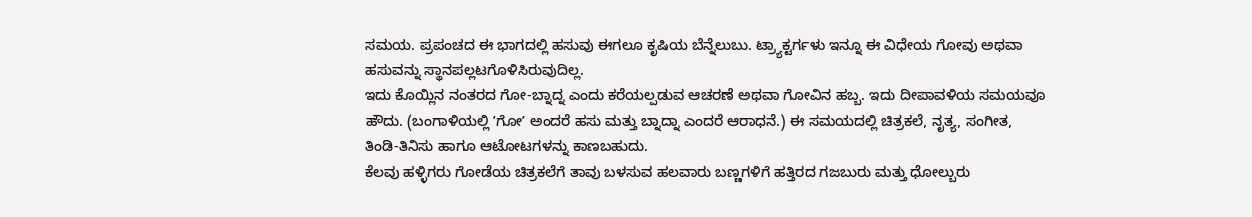ಸಮಯ. ಪ್ರಪಂಚದ ಈ ಭಾಗದಲ್ಲಿ ಹಸುವು ಈಗಲೂ ಕೃಷಿಯ ಬೆನ್ನೆಲುಬು. ಟ್ರ್ಯಾಕ್ಟರ್ಗಳು ಇನ್ನೂ ಈ ವಿಧೇಯ ಗೋವು ಅಥವಾ ಹಸುವನ್ನು ಸ್ಥಾನಪಲ್ಲಟಗೊಳಿಸಿರುವುದಿಲ್ಲ.
ಇದು ಕೊಯ್ಲಿನ ನಂತರದ ಗೋ-ಬ್ನಾದ್ನ ಎಂದು ಕರೆಯಲ್ಪಡುವ ಆಚರಣೆ ಅಥವಾ ಗೋವಿನ ಹಬ್ಬ. ಇದು ದೀಪಾವಳಿಯ ಸಮಯವೂ ಹೌದು. (ಬಂಗಾಳಿಯಲ್ಲಿ ʼಗೋʼ ಅಂದರೆ ಹಸು ಮತ್ತು ಬ್ನಾದ್ನಾ ಎಂದರೆ ಆರಾಧನೆ.) ಈ ಸಮಯದಲ್ಲಿ ಚಿತ್ರಕಲೆ, ನೃತ್ಯ, ಸಂಗೀತ, ತಿಂಡಿ-ತಿನಿಸು ಹಾಗೂ ಆಟೋಟಗಳನ್ನು ಕಾಣಬಹುದು.
ಕೆಲವು ಹಳ್ಳಿಗರು ಗೋಡೆಯ ಚಿತ್ರಕಲೆಗೆ ತಾವು ಬಳಸುವ ಹಲವಾರು ಬಣ್ಣಗಳಿಗೆ ಹತ್ತಿರದ ಗಜಬುರು ಮತ್ತು ಧೋಲ್ಬುರು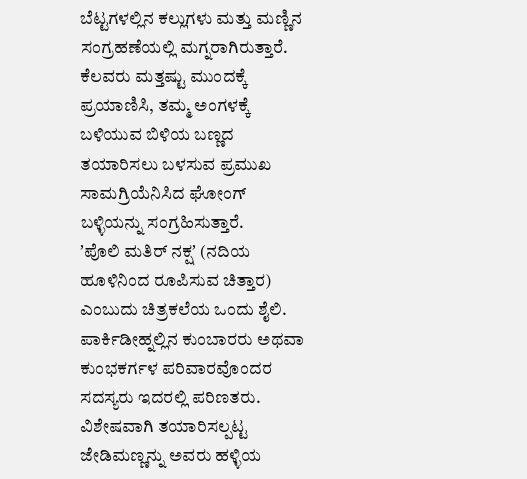ಬೆಟ್ಟಗಳಲ್ಲಿನ ಕಲ್ಲುಗಳು ಮತ್ತು ಮಣ್ಣಿನ ಸಂಗ್ರಹಣೆಯಲ್ಲಿ ಮಗ್ನರಾಗಿರುತ್ತಾರೆ. ಕೆಲವರು ಮತ್ತಷ್ಟು ಮುಂದಕ್ಕೆ ಪ್ರಯಾಣಿಸಿ, ತಮ್ಮ ಅಂಗಳಕ್ಕೆ ಬಳಿಯುವ ಬಿಳಿಯ ಬಣ್ಣದ ತಯಾರಿಸಲು ಬಳಸುವ ಪ್ರಮುಖ ಸಾಮಗ್ರಿಯೆನಿಸಿದ ಘೋಂಗ್ ಬಳ್ಳಿಯನ್ನು ಸಂಗ್ರಹಿಸುತ್ತಾರೆ.
ʼಪೊಲಿ ಮತಿರ್ ನಕ್ಷʼ (ನದಿಯ ಹೂಳಿನಿಂದ ರೂಪಿಸುವ ಚಿತ್ತಾರ) ಎಂಬುದು ಚಿತ್ರಕಲೆಯ ಒಂದು ಶೈಲಿ. ಪಾರ್ಕಿಡೀಹ್ನಲ್ಲಿನ ಕುಂಬಾರರು ಅಥವಾ ಕುಂಭಕರ್ಗಳ ಪರಿವಾರವೊಂದರ ಸದಸ್ಯರು ಇದರಲ್ಲಿ ಪರಿಣತರು. ವಿಶೇಷವಾಗಿ ತಯಾರಿಸಲ್ಪಟ್ಟ ಜೇಡಿಮಣ್ಣನ್ನು ಅವರು ಹಳ್ಳಿಯ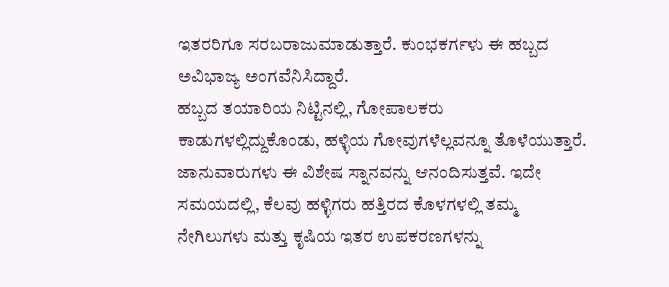ಇತರರಿಗೂ ಸರಬರಾಜುಮಾಡುತ್ತಾರೆ. ಕುಂಭಕರ್ಗಳು ಈ ಹಬ್ಬದ ಅವಿಭಾಜ್ಯ ಅಂಗವೆನಿಸಿದ್ದಾರೆ.
ಹಬ್ಬದ ತಯಾರಿಯ ನಿಟ್ಟಿನಲ್ಲಿ, ಗೋಪಾಲಕರು ಕಾಡುಗಳಲ್ಲಿದ್ದುಕೊಂಡು, ಹಳ್ಳಿಯ ಗೋವುಗಳೆಲ್ಲವನ್ನೂ ತೊಳೆಯುತ್ತಾರೆ. ಜಾನುವಾರುಗಳು ಈ ವಿಶೇಷ ಸ್ನಾನವನ್ನು ಆನಂದಿಸುತ್ತವೆ. ಇದೇ ಸಮಯದಲ್ಲಿ, ಕೆಲವು ಹಳ್ಳಿಗರು ಹತ್ತಿರದ ಕೊಳಗಳಲ್ಲಿ ತಮ್ಮ ನೇಗಿಲುಗಳು ಮತ್ತು ಕೃಷಿಯ ಇತರ ಉಪಕರಣಗಳನ್ನು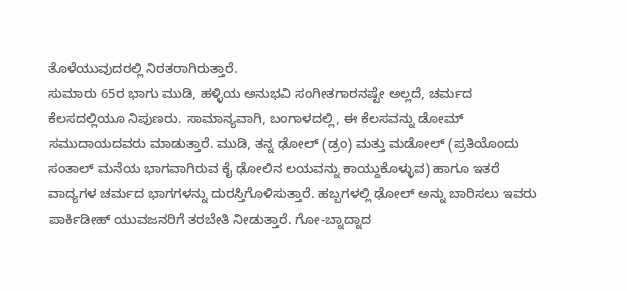ತೊಳೆಯುವುದರಲ್ಲಿ ನಿರತರಾಗಿರುತ್ತಾರೆ.
ಸುಮಾರು 65ರ ಭಾಗು ಮುಡಿ, ಹಳ್ಳಿಯ ಅನುಭವಿ ಸಂಗೀತಗಾರನಷ್ಟೇ ಅಲ್ಲದೆ, ಚರ್ಮದ ಕೆಲಸದಲ್ಲಿಯೂ ನಿಪುಣರು. ಸಾಮಾನ್ಯವಾಗಿ, ಬಂಗಾಳದಲ್ಲಿ, ಈ ಕೆಲಸವನ್ನು ಡೋಮ್ ಸಮುದಾಯದವರು ಮಾಡುತ್ತಾರೆ. ಮುಡಿ, ತನ್ನ ಢೋಲ್ (ಡ್ರಂ) ಮತ್ತು ಮಡೋಲ್ (ಪ್ರತಿಯೊಂದು ಸಂತಾಲ್ ಮನೆಯ ಭಾಗವಾಗಿರುವ ಕೈ ಢೋಲಿನ ಲಯವನ್ನು ಕಾಯ್ದುಕೊಳ್ಳುವ) ಹಾಗೂ ಇತರೆ ವಾದ್ಯಗಳ ಚರ್ಮದ ಭಾಗಗಳನ್ನು ದುರಸ್ತಿಗೊಳಿಸುತ್ತಾರೆ. ಹಬ್ಬಗಳಲ್ಲಿ ಢೋಲ್ ಅನ್ನು ಬಾರಿಸಲು ಇವರು ಪಾರ್ಕಿಡೀಹ್ ಯುವಜನರಿಗೆ ತರಬೇತಿ ನೀಡುತ್ತಾರೆ. ಗೋ-ಬ್ನಾದ್ನಾದ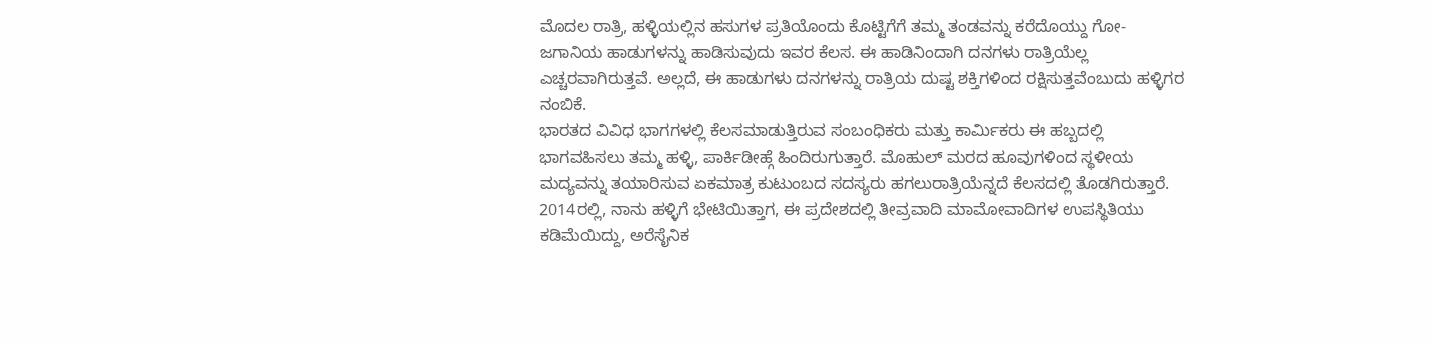ಮೊದಲ ರಾತ್ರಿ, ಹಳ್ಳಿಯಲ್ಲಿನ ಹಸುಗಳ ಪ್ರತಿಯೊಂದು ಕೊಟ್ಟಿಗೆಗೆ ತಮ್ಮ ತಂಡವನ್ನು ಕರೆದೊಯ್ದು ಗೋ-ಜಗಾನಿಯ ಹಾಡುಗಳನ್ನು ಹಾಡಿಸುವುದು ಇವರ ಕೆಲಸ. ಈ ಹಾಡಿನಿಂದಾಗಿ ದನಗಳು ರಾತ್ರಿಯೆಲ್ಲ ಎಚ್ಚರವಾಗಿರುತ್ತವೆ. ಅಲ್ಲದೆ, ಈ ಹಾಡುಗಳು ದನಗಳನ್ನು ರಾತ್ರಿಯ ದುಷ್ಟ ಶಕ್ತಿಗಳಿಂದ ರಕ್ಷಿಸುತ್ತವೆಂಬುದು ಹಳ್ಳಿಗರ ನಂಬಿಕೆ.
ಭಾರತದ ವಿವಿಧ ಭಾಗಗಳಲ್ಲಿ ಕೆಲಸಮಾಡುತ್ತಿರುವ ಸಂಬಂಧಿಕರು ಮತ್ತು ಕಾರ್ಮಿಕರು ಈ ಹಬ್ಬದಲ್ಲಿ ಭಾಗವಹಿಸಲು ತಮ್ಮ ಹಳ್ಳಿ, ಪಾರ್ಕಿಡೀಹ್ಗೆ ಹಿಂದಿರುಗುತ್ತಾರೆ. ಮೊಹುಲ್ ಮರದ ಹೂವುಗಳಿಂದ ಸ್ಥಳೀಯ ಮದ್ಯವನ್ನು ತಯಾರಿಸುವ ಏಕಮಾತ್ರ ಕುಟುಂಬದ ಸದಸ್ಯರು ಹಗಲುರಾತ್ರಿಯೆನ್ನದೆ ಕೆಲಸದಲ್ಲಿ ತೊಡಗಿರುತ್ತಾರೆ.
2014ರಲ್ಲಿ, ನಾನು ಹಳ್ಳಿಗೆ ಭೇಟಿಯಿತ್ತಾಗ, ಈ ಪ್ರದೇಶದಲ್ಲಿ ತೀವ್ರವಾದಿ ಮಾಮೋವಾದಿಗಳ ಉಪಸ್ಥಿತಿಯು ಕಡಿಮೆಯಿದ್ದು, ಅರೆಸೈನಿಕ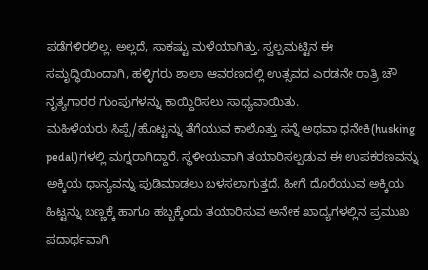ಪಡೆಗಳಿರಲಿಲ್ಲ. ಅಲ್ಲದೆ, ಸಾಕಷ್ಟು ಮಳೆಯಾಗಿತ್ತು. ಸ್ವಲ್ಪಮಟ್ಟಿನ ಈ ಸಮೃದ್ಧಿಯಿಂದಾಗಿ, ಹಳ್ಳಿಗರು ಶಾಲಾ ಆವರಣದಲ್ಲಿ ಉತ್ಸವದ ಎರಡನೇ ರಾತ್ರಿ ಚೌ ನೃತ್ಯಗಾರರ ಗುಂಪುಗಳನ್ನು ಕಾಯ್ದಿರಿಸಲು ಸಾಧ್ಯವಾಯಿತು.
ಮಹಿಳೆಯರು ಸಿಪ್ಪೆ/ಹೊಟ್ಟನ್ನು ತೆಗೆಯುವ ಕಾಲೊತ್ತು ಸನ್ನೆ ಅಥವಾ ಧನೇಕಿ(husking pedal)ಗಳಲ್ಲಿ ಮಗ್ನರಾಗಿದ್ದಾರೆ. ಸ್ಥಳೀಯವಾಗಿ ತಯಾರಿಸಲ್ಪಡುವ ಈ ಉಪಕರಣವನ್ನು ಅಕ್ಕಿಯ ಧಾನ್ಯವನ್ನು ಪುಡಿಮಾಡಲು ಬಳಸಲಾಗುತ್ತದೆ. ಹೀಗೆ ದೊರೆಯುವ ಅಕ್ಕಿಯ ಹಿಟ್ಟನ್ನು ಬಣ್ಣಕ್ಕೆ ಹಾಗೂ ಹಬ್ಬಕ್ಕೆಂದು ತಯಾರಿಸುವ ಅನೇಕ ಖಾದ್ಯಗಳಲ್ಲಿನ ಪ್ರಮುಖ ಪದಾರ್ಥವಾಗಿ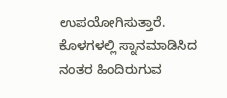ಉಪಯೋಗಿಸುತ್ತಾರೆ. ಕೊಳಗಳಲ್ಲಿ ಸ್ನಾನಮಾಡಿಸಿದ ನಂತರ ಹಿಂದಿರುಗುವ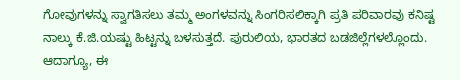ಗೋವುಗಳನ್ನು ಸ್ವಾಗತಿಸಲು ತಮ್ಮ ಅಂಗಳವನ್ನು ಸಿಂಗರಿಸಲಿಕ್ಕಾಗಿ ಪ್ರತಿ ಪರಿವಾರವು ಕನಿಷ್ಟ ನಾಲ್ಕು ಕೆ.ಜಿ.ಯಷ್ಟು ಹಿಟ್ಟನ್ನು ಬಳಸುತ್ತದೆ. ಪುರುಲಿಯ, ಭಾರತದ ಬಡಜಿಲ್ಲೆಗಳಲ್ಲೊಂದು. ಆದಾಗ್ಯೂ, ಈ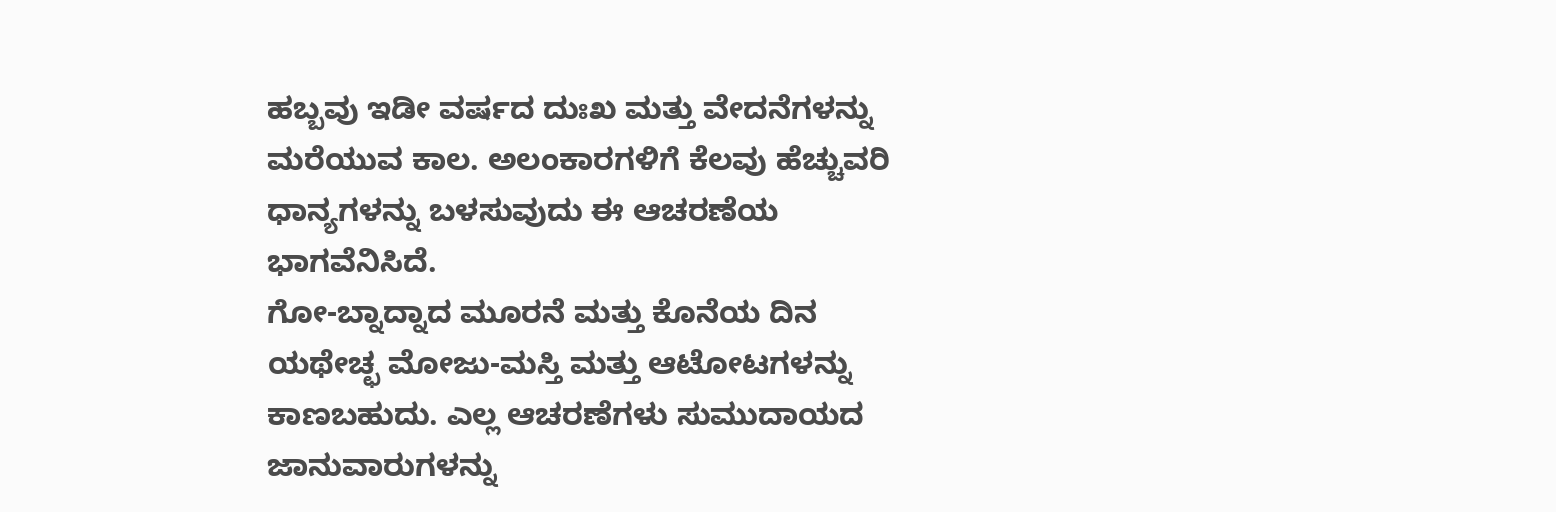ಹಬ್ಬವು ಇಡೀ ವರ್ಷದ ದುಃಖ ಮತ್ತು ವೇದನೆಗಳನ್ನು ಮರೆಯುವ ಕಾಲ. ಅಲಂಕಾರಗಳಿಗೆ ಕೆಲವು ಹೆಚ್ಚುವರಿ ಧಾನ್ಯಗಳನ್ನು ಬಳಸುವುದು ಈ ಆಚರಣೆಯ ಭಾಗವೆನಿಸಿದೆ.
ಗೋ-ಬ್ನಾದ್ನಾದ ಮೂರನೆ ಮತ್ತು ಕೊನೆಯ ದಿನ ಯಥೇಚ್ಛ ಮೋಜು-ಮಸ್ತಿ ಮತ್ತು ಆಟೋಟಗಳನ್ನು ಕಾಣಬಹುದು. ಎಲ್ಲ ಆಚರಣೆಗಳು ಸುಮುದಾಯದ ಜಾನುವಾರುಗಳನ್ನು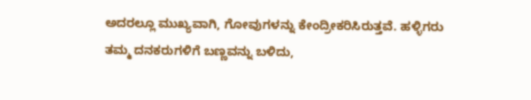ಅದರಲ್ಲೂ ಮುಖ್ಯವಾಗಿ, ಗೋವುಗಳನ್ನು ಕೇಂದ್ರೀಕರಿಸಿರುತ್ತವೆ. ಹಳ್ಳಿಗರು ತಮ್ಮ ದನಕರುಗಳಿಗೆ ಬಣ್ಣವನ್ನು ಬಳಿದು,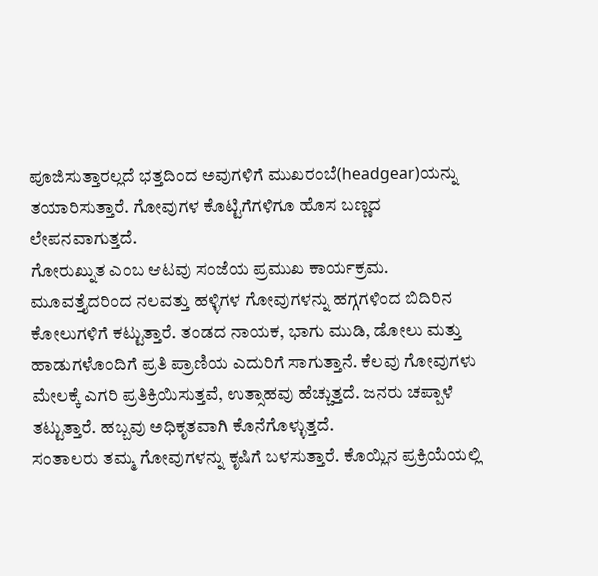ಪೂಜಿಸುತ್ತಾರಲ್ಲದೆ ಭತ್ತದಿಂದ ಅವುಗಳಿಗೆ ಮುಖರಂಬೆ(headgear)ಯನ್ನು ತಯಾರಿಸುತ್ತಾರೆ. ಗೋವುಗಳ ಕೊಟ್ಟಿಗೆಗಳಿಗೂ ಹೊಸ ಬಣ್ಣದ ಲೇಪನವಾಗುತ್ತದೆ.
ಗೋರುಖ್ನುತ ಎಂಬ ಆಟವು ಸಂಜೆಯ ಪ್ರಮುಖ ಕಾರ್ಯಕ್ರಮ. ಮೂವತ್ತೈದರಿಂದ ನಲವತ್ತು ಹಳ್ಳಿಗಳ ಗೋವುಗಳನ್ನು ಹಗ್ಗಗಳಿಂದ ಬಿದಿರಿನ ಕೋಲುಗಳಿಗೆ ಕಟ್ಟುತ್ತಾರೆ. ತಂಡದ ನಾಯಕ, ಭಾಗು ಮುಡಿ, ಡೋಲು ಮತ್ತು ಹಾಡುಗಳೊಂದಿಗೆ ಪ್ರತಿ ಪ್ರಾಣಿಯ ಎದುರಿಗೆ ಸಾಗುತ್ತಾನೆ. ಕೆಲವು ಗೋವುಗಳು ಮೇಲಕ್ಕೆ ಎಗರಿ ಪ್ರತಿಕ್ರಿಯಿಸುತ್ತವೆ, ಉತ್ಸಾಹವು ಹೆಚ್ಚುತ್ತದೆ. ಜನರು ಚಪ್ಪಾಳೆ ತಟ್ಟುತ್ತಾರೆ. ಹಬ್ಬವು ಅಧಿಕೃತವಾಗಿ ಕೊನೆಗೊಳ್ಳುತ್ತದೆ.
ಸಂತಾಲರು ತಮ್ಮ ಗೋವುಗಳನ್ನು ಕೃಷಿಗೆ ಬಳಸುತ್ತಾರೆ. ಕೊಯ್ಲಿನ ಪ್ರಕ್ರಿಯೆಯಲ್ಲಿ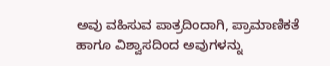ಅವು ವಹಿಸುವ ಪಾತ್ರದಿಂದಾಗಿ, ಪ್ರಾಮಾಣಿಕತೆ ಹಾಗೂ ವಿಶ್ವಾಸದಿಂದ ಅವುಗಳನ್ನು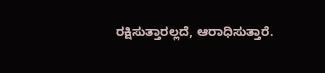ರಕ್ಷಿಸುತ್ತಾರಲ್ಲದೆ, ಆರಾಧಿಸುತ್ತಾರೆ.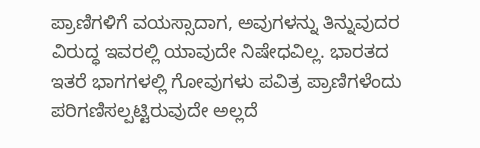ಪ್ರಾಣಿಗಳಿಗೆ ವಯಸ್ಸಾದಾಗ, ಅವುಗಳನ್ನು ತಿನ್ನುವುದರ ವಿರುದ್ಧ ಇವರಲ್ಲಿ ಯಾವುದೇ ನಿಷೇಧವಿಲ್ಲ. ಭಾರತದ ಇತರೆ ಭಾಗಗಳಲ್ಲಿ ಗೋವುಗಳು ಪವಿತ್ರ ಪ್ರಾಣಿಗಳೆಂದು ಪರಿಗಣಿಸಲ್ಪಟ್ಟಿರುವುದೇ ಅಲ್ಲದೆ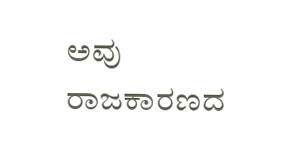ಅವು ರಾಜಕಾರಣದ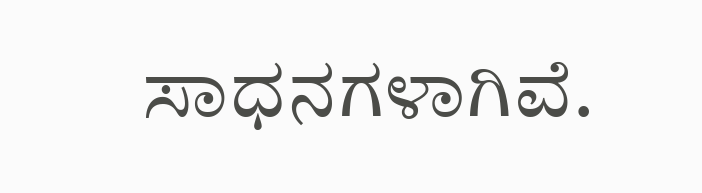ಸಾಧನಗಳಾಗಿವೆ.